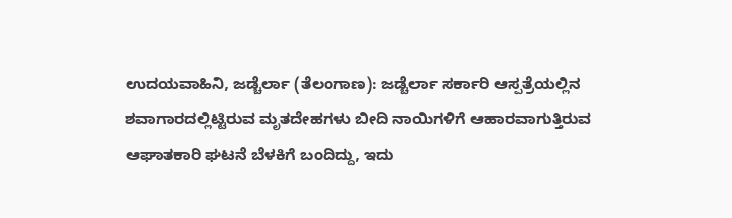ಉದಯವಾಹಿನಿ, ಜಡ್ಚೆರ್ಲಾ (ತೆಲಂಗಾಣ): ಜಡ್ಚೆರ್ಲಾ ಸರ್ಕಾರಿ ಆಸ್ಪತ್ರೆಯಲ್ಲಿನ ಶವಾಗಾರದಲ್ಲಿಟ್ಟಿರುವ ಮೃತದೇಹಗಳು ಬೀದಿ ನಾಯಿಗಳಿಗೆ ಆಹಾರವಾಗುತ್ತಿರುವ ಆಘಾತಕಾರಿ ಘಟನೆ ಬೆಳಕಿಗೆ ಬಂದಿದ್ದು, ಇದು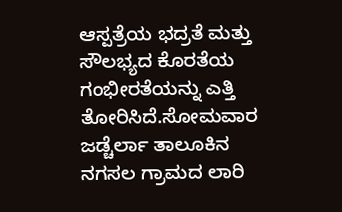ಆಸ್ಪತ್ರೆಯ ಭದ್ರತೆ ಮತ್ತು ಸೌಲಭ್ಯದ ಕೊರತೆಯ ಗಂಭೀರತೆಯನ್ನು ಎತ್ತಿ ತೋರಿಸಿದೆ.ಸೋಮವಾರ ಜಡ್ಚೆರ್ಲಾ ತಾಲೂಕಿನ ನಗಸಲ ಗ್ರಾಮದ ಲಾರಿ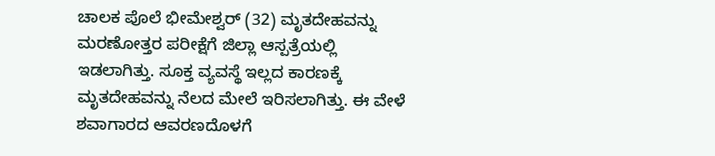ಚಾಲಕ ಪೊಲೆ ಭೀಮೇಶ್ವರ್ (32) ಮೃತದೇಹವನ್ನು ಮರಣೋತ್ತರ ಪರೀಕ್ಷೆಗೆ ಜಿಲ್ಲಾ ಆಸ್ಪತ್ರೆಯಲ್ಲಿ ಇಡಲಾಗಿತ್ತು. ಸೂಕ್ತ ವ್ಯವಸ್ಥೆ ಇಲ್ಲದ ಕಾರಣಕ್ಕೆ ಮೃತದೇಹವನ್ನು ನೆಲದ ಮೇಲೆ ಇರಿಸಲಾಗಿತ್ತು. ಈ ವೇಳೆ ಶವಾಗಾರದ ಆವರಣದೊಳಗೆ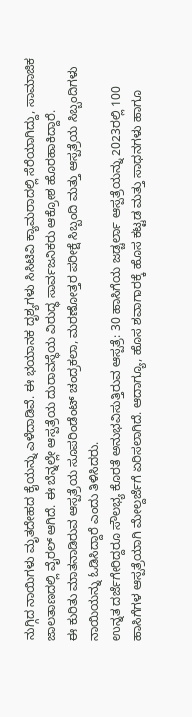ನುಗ್ಗಿದ ನಾಯಿಗಳು ಮೃತದೇಹದ ಕೈಯನ್ನು ಎಳೆದಾಡಿವೆ. ಈ ಭಯಾನಕ ದೃಶ್ಯಗಳು ಸಿಸಿಟಿವಿ ಕ್ಯಾಮರಾದಲ್ಲಿ ಸೆರೆಯಾಗಿದ್ದು, ಸಾಮಾಜಿಕ ಜಾಲತಾಣದಲ್ಲಿ ವೈರಲ್ ಆಗಿದೆ. ಈ ಬೆನ್ನಲ್ಲೇ ಆಸ್ಪತ್ರೆಯ ದುರಾವಸ್ಥೆಯ ವಿರುದ್ಧ ಸಾರ್ವಜನಿಕರು ಆಕ್ರೋಶ ಹೊರಹಾಕಿದ್ದಾರೆ.
ಈ ಕುರಿತು ಮಾತನಾಡಿರುವ ಆಸ್ಪತ್ರೆಯ ಸೂಪರಿಂಡೆಂಟ್ ಚಂದ್ರಕಲಾ, ಮರಣೋತ್ತರ ಪರೀಕ್ಷೆ ಸಿಬ್ಬಂದಿ ಮತ್ತು ಆಸ್ಪತ್ರೆಯ ಸಿಬ್ಬಂದಿಗಳು ನಾಯಿಯನ್ನು ಓಡಿಸಿದ್ದಾರೆ ಎಂದು ತಿಳಿಸಿದರು.
ಉನ್ನತ ದರ್ಜೆಗೇರಿದ್ದರೂ ಸೌಲಭ್ಯ ಕೊರತೆ ಅನುಭವಿಸುತ್ತಿರುವ ಆಸ್ಪತ್ರೆ: 30 ಹಾಸಿಗೆಯ ಜಡ್ಚರ್ಲಾ ಆಸ್ಪತ್ರೆಯನ್ನು 2023ರಲ್ಲಿ 100 ಹಾಸಿಗೆಗಳ ಆಸ್ಪತ್ರೆಯಾಗಿ ಮೇಲ್ದರ್ಜೆಗೆ ಏರಿಸಲಾಗಿದೆ. ಆದಾಗ್ಯೂ, ಹೊಸ ಶವಾಗಾರಕ್ಕೆ ಹೊಸ ಕಟ್ಟಡ ಮತ್ತು ಸಾಧನಗಳು ಹಾಗೂ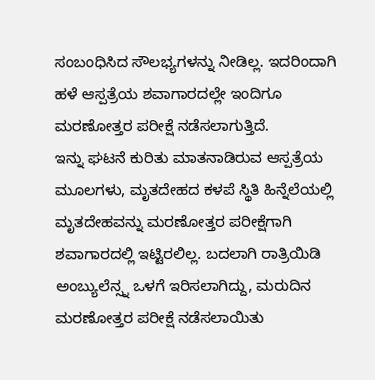ಸಂಬಂಧಿಸಿದ ಸೌಲಭ್ಯಗಳನ್ನು ನೀಡಿಲ್ಲ. ಇದರಿಂದಾಗಿ ಹಳೆ ಆಸ್ಪತ್ರೆಯ ಶವಾಗಾರದಲ್ಲೇ ಇಂದಿಗೂ ಮರಣೋತ್ತರ ಪರೀಕ್ಷೆ ನಡೆಸಲಾಗುತ್ತಿದೆ.
ಇನ್ನು ಘಟನೆ ಕುರಿತು ಮಾತನಾಡಿರುವ ಆಸ್ಪತ್ರೆಯ ಮೂಲಗಳು, ಮೃತದೇಹದ ಕಳಪೆ ಸ್ಥಿತಿ ಹಿನ್ನೆಲೆಯಲ್ಲಿ ಮೃತದೇಹವನ್ನು ಮರಣೋತ್ತರ ಪರೀಕ್ಷೆಗಾಗಿ ಶವಾಗಾರದಲ್ಲಿ ಇಟ್ಟಿರಲಿಲ್ಲ. ಬದಲಾಗಿ ರಾತ್ರಿಯಿಡಿ ಅಂಬ್ಯುಲೆನ್ಸ್ನ ಒಳಗೆ ಇರಿಸಲಾಗಿದ್ದು, ಮರುದಿನ ಮರಣೋತ್ತರ ಪರೀಕ್ಷೆ ನಡೆಸಲಾಯಿತು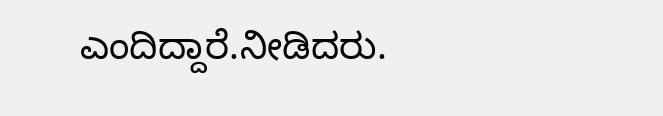ಎಂದಿದ್ದಾರೆ.ನೀಡಿದರು.